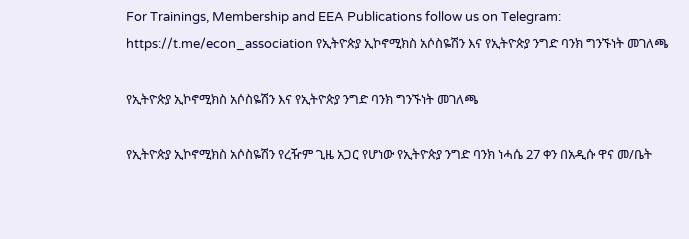For Trainings, Membership and EEA Publications follow us on Telegram: https://t.me/econ_association የኢትዮጵያ ኢኮኖሚክስ አሶስዬሽን እና የኢትዮጵያ ንግድ ባንክ ግንኙነት መገለጫ

የኢትዮጵያ ኢኮኖሚክስ አሶስዬሽን እና የኢትዮጵያ ንግድ ባንክ ግንኙነት መገለጫ

የኢትዮጵያ ኢኮኖሚክስ አሶስዬሽን የረዥም ጊዜ አጋር የሆነው የኢትዮጵያ ንግድ ባንክ ነሓሴ 27 ቀን በአዲሱ ዋና መ/ቤት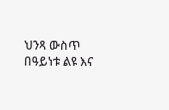ህንጻ ውስጥ በዓይነቱ ልዩ እና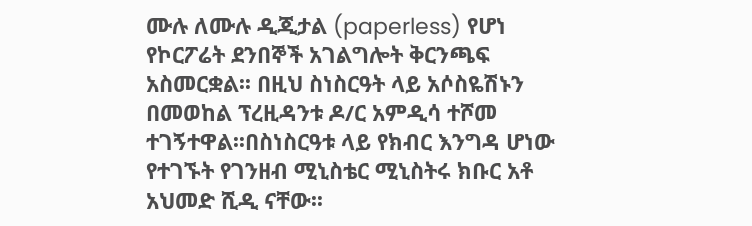ሙሉ ለሙሉ ዲጂታል (paperless) የሆነ የኮርፖሬት ደንበኞች አገልግሎት ቅርንጫፍ አስመርቋል፡፡ በዚህ ስነስርዓት ላይ አሶስዬሽኑን በመወከል ፕረዚዳንቱ ዶ/ር አምዲሳ ተሾመ ተገኝተዋል፡፡በስነስርዓቱ ላይ የክብር እንግዳ ሆነው የተገኙት የገንዘብ ሚኒስቴር ሚኒስትሩ ክቡር አቶ አህመድ ሺዲ ናቸው፡፡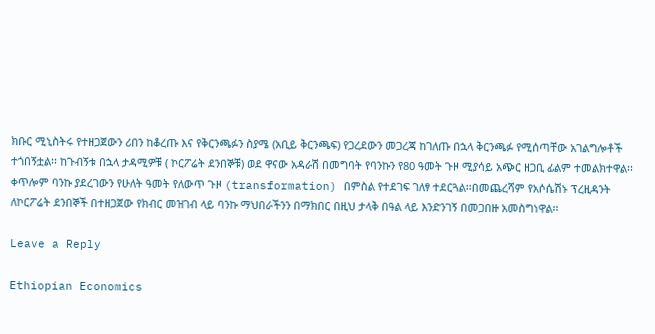ክቡር ሚኒስትሩ የተዘጋጀውን ሪበን ከቆረጡ እና የቅርንጫፉን ስያሜ (አቢይ ቅርንጫፍ) የጋረደውን መጋረጃ ከገለጡ በኋላ ቅርንጫፉ የሚሰጣቸው አገልግሎቶች ተጎበኝቷል፡፡ ከጉብኝቱ በኋላ ታዳሚዎቹ ( ኮርፖሬት ደንበኞቹ) ወደ ዋናው አዳራሽ በመግባት የባንኩን የ80 ዓመት ጉዞ ሚያሳይ አጭር ዘጋቢ ፊልም ተመልክተዋል፡፡ ቀጥሎም ባንኩ ያደረገውን የሁለት ዓመት የለውጥ ጉዞ (transformation) በምስል የተደገፍ ገለፃ ተደርጓል፡፡በመጨረሻም የአሶሴሽኑ ፕረዚዳንት ለኮርፖሬት ደንበኞች በተዘጋጀው የክብር መዝገብ ላይ ባንኩ ማህበራችንን በማክበር በዚህ ታላቅ በዓል ላይ እንድንገኝ በመጋበዙ አመስግነዋል፡፡

Leave a Reply

Ethiopian Economics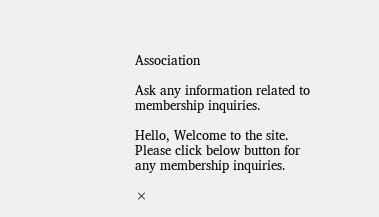Association

Ask any information related to membership inquiries.

Hello, Welcome to the site. Please click below button for any membership inquiries.

×